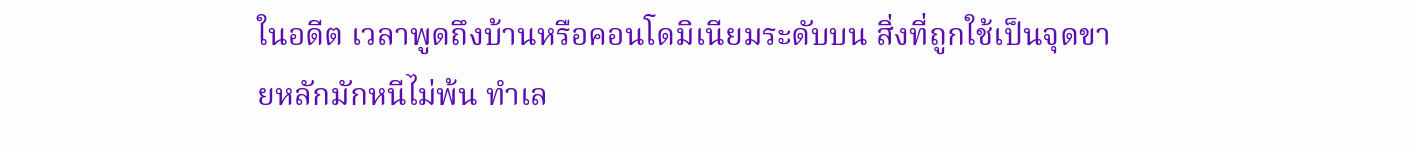ในอดีต เวลาพูดถึงบ้านหรือคอนโดมิเนียมระดับบน สิ่งที่ถูกใช้เป็นจุดขายหลักมักหนีไม่พ้น ทำเล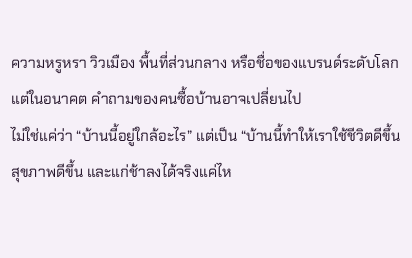ความหรูหรา วิวเมือง พื้นที่ส่วนกลาง หรือชื่อของแบรนด์ระดับโลก แต่ในอนาคต คำถามของคนซื้อบ้านอาจเปลี่ยนไป
ไม่ใช่แค่ว่า “บ้านนี้อยู่ใกล้อะไร” แต่เป็น “บ้านนี้ทำให้เราใช้ชีวิตดีขึ้น สุขภาพดีขึ้น และแก่ช้าลงได้จริงแค่ไห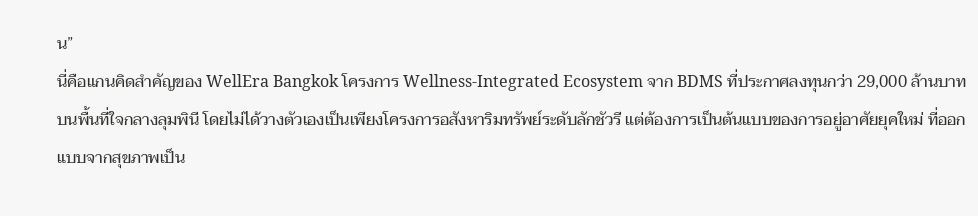น”
นี่คือแกนคิดสำคัญของ WellEra Bangkok โครงการ Wellness-Integrated Ecosystem จาก BDMS ที่ประกาศลงทุนกว่า 29,000 ล้านบาท บนพื้นที่ใจกลางลุมพินี โดยไม่ได้วางตัวเองเป็นเพียงโครงการอสังหาริมทรัพย์ระดับลักชัวรี แต่ต้องการเป็นต้นแบบของการอยู่อาศัยยุคใหม่ ที่ออกแบบจากสุขภาพเป็น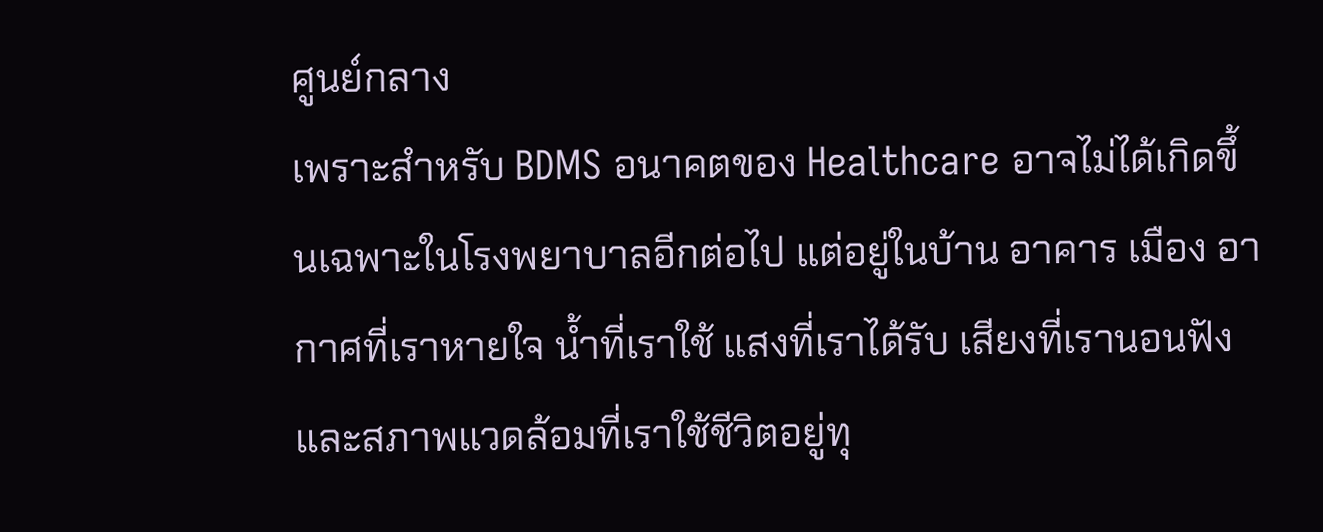ศูนย์กลาง
เพราะสำหรับ BDMS อนาคตของ Healthcare อาจไม่ได้เกิดขึ้นเฉพาะในโรงพยาบาลอีกต่อไป แต่อยู่ในบ้าน อาคาร เมือง อากาศที่เราหายใจ น้ำที่เราใช้ แสงที่เราได้รับ เสียงที่เรานอนฟัง และสภาพแวดล้อมที่เราใช้ชีวิตอยู่ทุ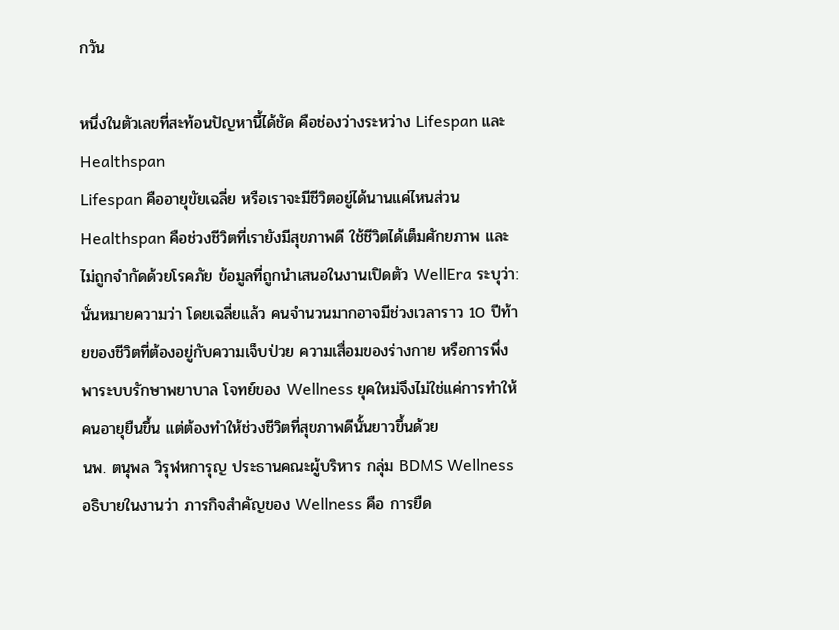กวัน

หนึ่งในตัวเลขที่สะท้อนปัญหานี้ได้ชัด คือช่องว่างระหว่าง Lifespan และ Healthspan
Lifespan คืออายุขัยเฉลี่ย หรือเราจะมีชีวิตอยู่ได้นานแค่ไหนส่วน Healthspan คือช่วงชีวิตที่เรายังมีสุขภาพดี ใช้ชีวิตได้เต็มศักยภาพ และไม่ถูกจำกัดด้วยโรคภัย ข้อมูลที่ถูกนำเสนอในงานเปิดตัว WellEra ระบุว่า:
นั่นหมายความว่า โดยเฉลี่ยแล้ว คนจำนวนมากอาจมีช่วงเวลาราว 10 ปีท้ายของชีวิตที่ต้องอยู่กับความเจ็บป่วย ความเสื่อมของร่างกาย หรือการพึ่งพาระบบรักษาพยาบาล โจทย์ของ Wellness ยุคใหม่จึงไม่ใช่แค่การทำให้คนอายุยืนขึ้น แต่ต้องทำให้ช่วงชีวิตที่สุขภาพดีนั้นยาวขึ้นด้วย
นพ. ตนุพล วิรุฬหการุญ ประธานคณะผู้บริหาร กลุ่ม BDMS Wellness อธิบายในงานว่า ภารกิจสำคัญของ Wellness คือ การยืด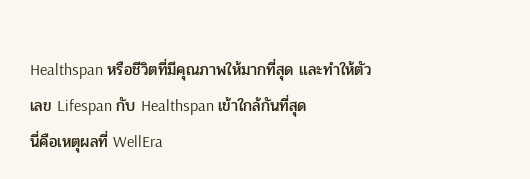Healthspan หรือชีวิตที่มีคุณภาพให้มากที่สุด และทำให้ตัวเลข Lifespan กับ Healthspan เข้าใกล้กันที่สุด
นี่คือเหตุผลที่ WellEra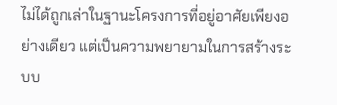ไม่ได้ถูกเล่าในฐานะโครงการที่อยู่อาศัยเพียงอย่างเดียว แต่เป็นความพยายามในการสร้างระบบ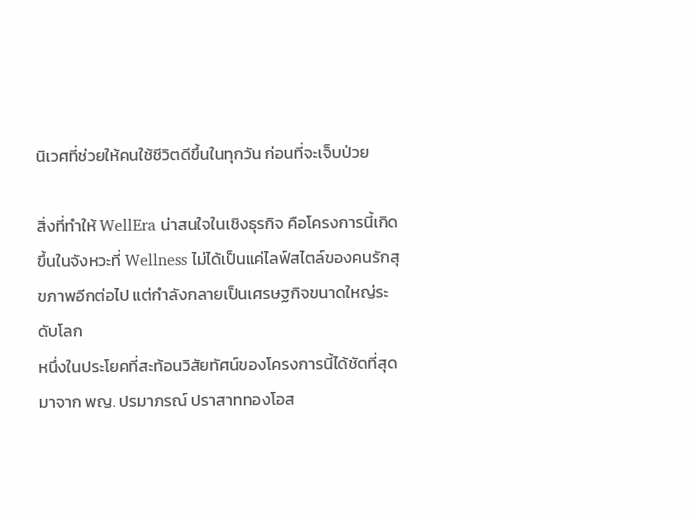นิเวศที่ช่วยให้คนใช้ชีวิตดีขึ้นในทุกวัน ก่อนที่จะเจ็บป่วย

สิ่งที่ทำให้ WellEra น่าสนใจในเชิงธุรกิจ คือโครงการนี้เกิดขึ้นในจังหวะที่ Wellness ไม่ได้เป็นแค่ไลฟ์สไตล์ของคนรักสุขภาพอีกต่อไป แต่กำลังกลายเป็นเศรษฐกิจขนาดใหญ่ระดับโลก
หนึ่งในประโยคที่สะท้อนวิสัยทัศน์ของโครงการนี้ได้ชัดที่สุด มาจาก พญ. ปรมาภรณ์ ปราสาททองโอส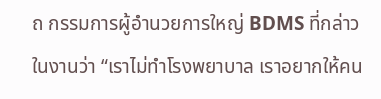ถ กรรมการผู้อำนวยการใหญ่ BDMS ที่กล่าวในงานว่า “เราไม่ทำโรงพยาบาล เราอยากให้คน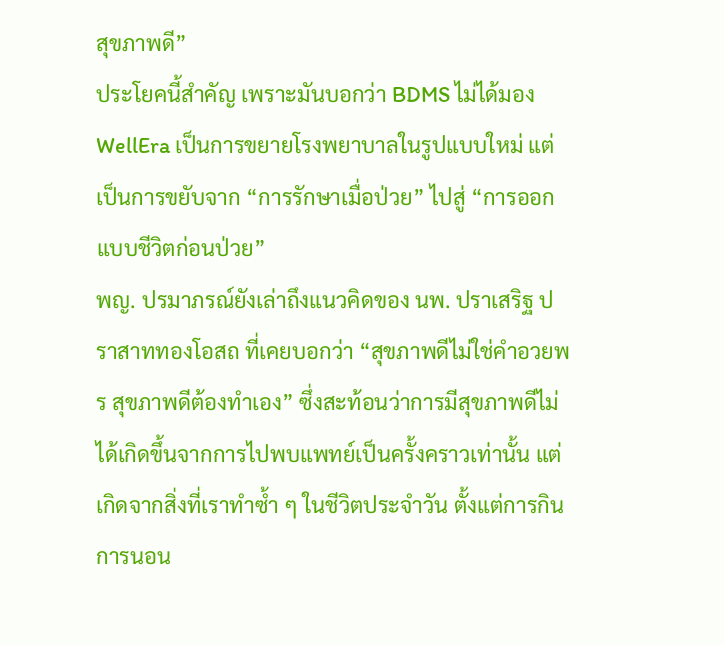สุขภาพดี”
ประโยคนี้สำคัญ เพราะมันบอกว่า BDMS ไม่ได้มอง WellEra เป็นการขยายโรงพยาบาลในรูปแบบใหม่ แต่เป็นการขยับจาก “การรักษาเมื่อป่วย” ไปสู่ “การออกแบบชีวิตก่อนป่วย”
พญ. ปรมาภรณ์ยังเล่าถึงแนวคิดของ นพ. ปราเสริฐ ปราสาททองโอสถ ที่เคยบอกว่า “สุขภาพดีไม่ใช่คำอวยพร สุขภาพดีต้องทำเอง” ซึ่งสะท้อนว่าการมีสุขภาพดีไม่ได้เกิดขึ้นจากการไปพบแพทย์เป็นครั้งคราวเท่านั้น แต่เกิดจากสิ่งที่เราทำซ้ำ ๆ ในชีวิตประจำวัน ตั้งแต่การกิน การนอน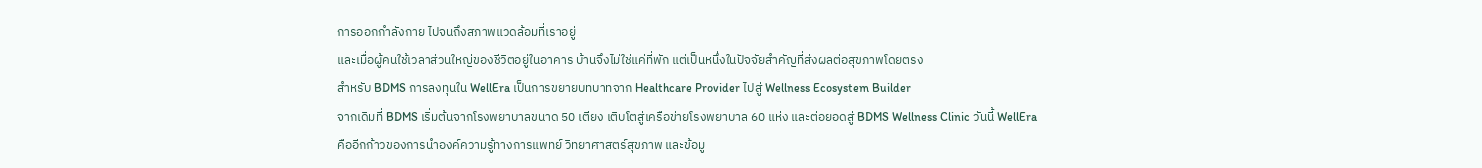การออกกำลังกาย ไปจนถึงสภาพแวดล้อมที่เราอยู่
และเมื่อผู้คนใช้เวลาส่วนใหญ่ของชีวิตอยู่ในอาคาร บ้านจึงไม่ใช่แค่ที่พัก แต่เป็นหนึ่งในปัจจัยสำคัญที่ส่งผลต่อสุขภาพโดยตรง
สำหรับ BDMS การลงทุนใน WellEra เป็นการขยายบทบาทจาก Healthcare Provider ไปสู่ Wellness Ecosystem Builder
จากเดิมที่ BDMS เริ่มต้นจากโรงพยาบาลขนาด 50 เตียง เติบโตสู่เครือข่ายโรงพยาบาล 60 แห่ง และต่อยอดสู่ BDMS Wellness Clinic วันนี้ WellEra คืออีกก้าวของการนำองค์ความรู้ทางการแพทย์ วิทยาศาสตร์สุขภาพ และข้อมู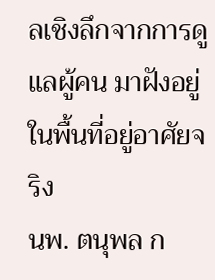ลเชิงลึกจากการดูแลผู้คน มาฝังอยู่ในพื้นที่อยู่อาศัยจริง
นพ. ตนุพล ก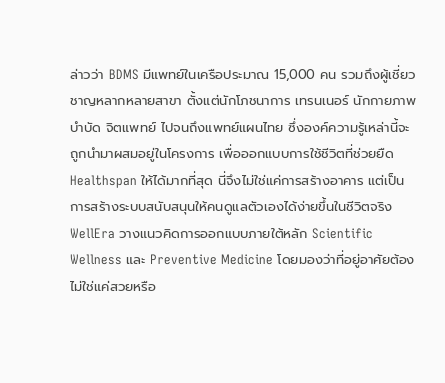ล่าวว่า BDMS มีแพทย์ในเครือประมาณ 15,000 คน รวมถึงผู้เชี่ยวชาญหลากหลายสาขา ตั้งแต่นักโภชนาการ เทรนเนอร์ นักกายภาพบำบัด จิตแพทย์ ไปจนถึงแพทย์แผนไทย ซึ่งองค์ความรู้เหล่านี้จะถูกนำมาผสมอยู่ในโครงการ เพื่อออกแบบการใช้ชีวิตที่ช่วยยืด Healthspan ให้ได้มากที่สุด นี่จึงไม่ใช่แค่การสร้างอาคาร แต่เป็นการสร้างระบบสนับสนุนให้คนดูแลตัวเองได้ง่ายขึ้นในชีวิตจริง
WellEra วางแนวคิดการออกแบบภายใต้หลัก Scientific Wellness และ Preventive Medicine โดยมองว่าที่อยู่อาศัยต้องไม่ใช่แค่สวยหรือ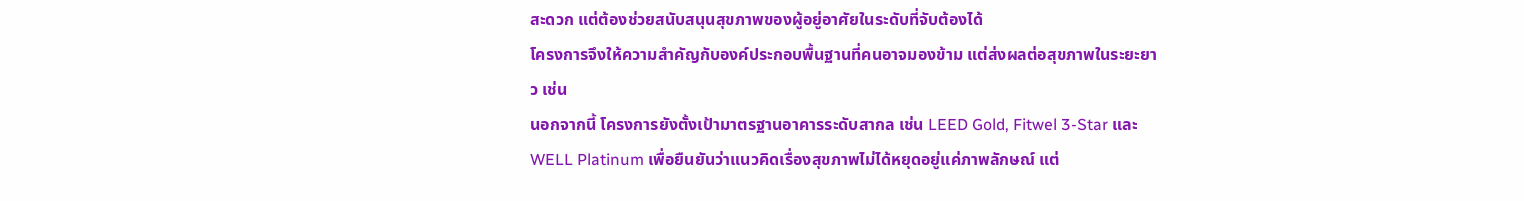สะดวก แต่ต้องช่วยสนับสนุนสุขภาพของผู้อยู่อาศัยในระดับที่จับต้องได้
โครงการจึงให้ความสำคัญกับองค์ประกอบพื้นฐานที่คนอาจมองข้าม แต่ส่งผลต่อสุขภาพในระยะยาว เช่น
นอกจากนี้ โครงการยังตั้งเป้ามาตรฐานอาคารระดับสากล เช่น LEED Gold, Fitwel 3-Star และ WELL Platinum เพื่อยืนยันว่าแนวคิดเรื่องสุขภาพไม่ได้หยุดอยู่แค่ภาพลักษณ์ แต่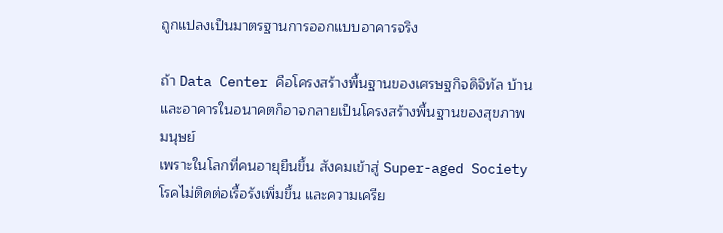ถูกแปลงเป็นมาตรฐานการออกแบบอาคารจริง

ถ้า Data Center คือโครงสร้างพื้นฐานของเศรษฐกิจดิจิทัล บ้านและอาคารในอนาคตก็อาจกลายเป็นโครงสร้างพื้นฐานของสุขภาพมนุษย์
เพราะในโลกที่คนอายุยืนขึ้น สังคมเข้าสู่ Super-aged Society โรคไม่ติดต่อเรื้อรังเพิ่มขึ้น และความเครีย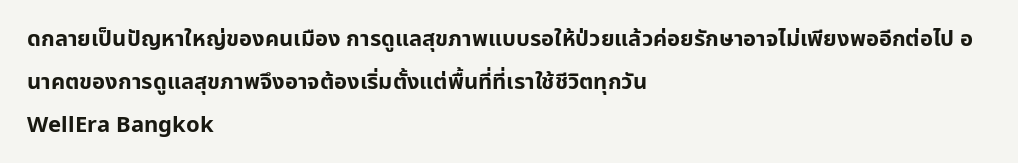ดกลายเป็นปัญหาใหญ่ของคนเมือง การดูแลสุขภาพแบบรอให้ป่วยแล้วค่อยรักษาอาจไม่เพียงพออีกต่อไป อนาคตของการดูแลสุขภาพจึงอาจต้องเริ่มตั้งแต่พื้นที่ที่เราใช้ชีวิตทุกวัน
WellEra Bangkok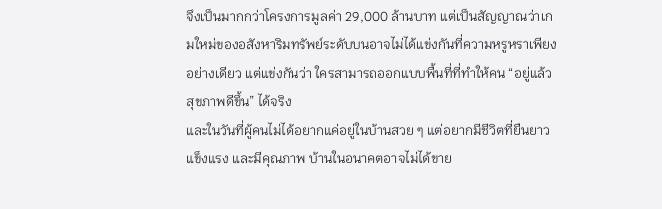จึงเป็นมากกว่าโครงการมูลค่า 29,000 ล้านบาท แต่เป็นสัญญาณว่าเกมใหม่ของอสังหาริมทรัพย์ระดับบนอาจไม่ได้แข่งกันที่ความหรูหราเพียงอย่างเดียว แต่แข่งกันว่า ใครสามารถออกแบบพื้นที่ที่ทำให้คน “อยู่แล้วสุขภาพดีขึ้น” ได้จริง
และในวันที่ผู้คนไม่ได้อยากแค่อยู่ในบ้านสวย ๆ แต่อยากมีชีวิตที่ยืนยาว แข็งแรง และมีคุณภาพ บ้านในอนาคตอาจไม่ได้ขาย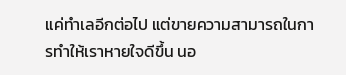แค่ทำเลอีกต่อไป แต่ขายความสามารถในการทำให้เราหายใจดีขึ้น นอ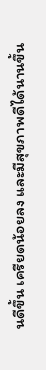นดีขึ้น เครียดน้อยลง และมีสุขภาพดีได้นานขึ้น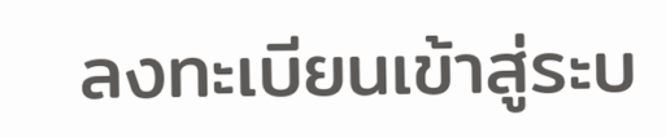ลงทะเบียนเข้าสู่ระบ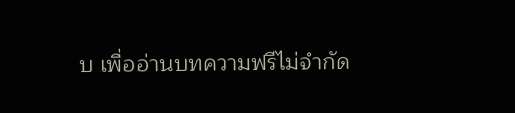บ เพื่ออ่านบทความฟรีไม่จำกัด